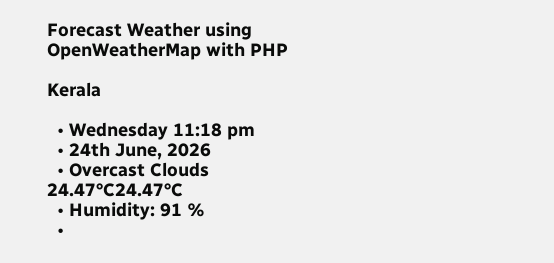Forecast Weather using OpenWeatherMap with PHP

Kerala

  • Wednesday 11:18 pm
  • 24th June, 2026
  • Overcast Clouds
24.47°C24.47°C
  • Humidity: 91 %
  •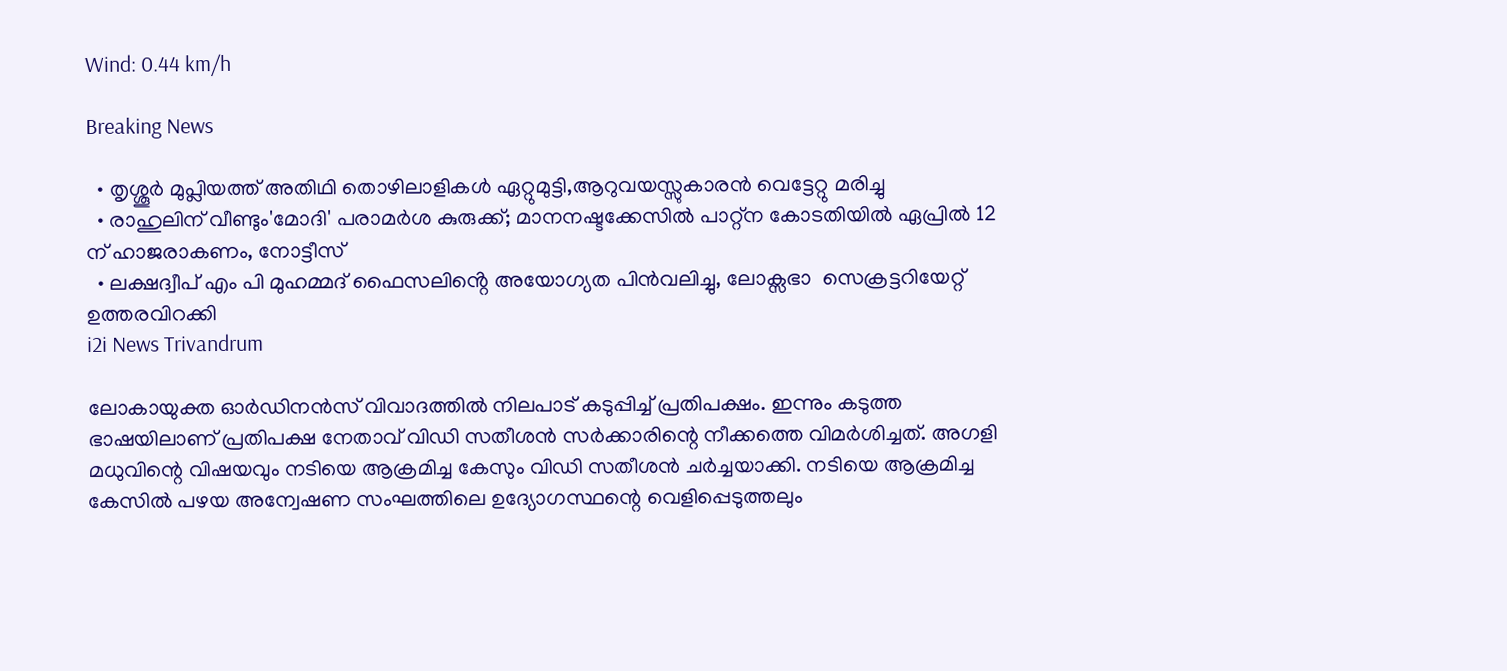Wind: 0.44 km/h

Breaking News

  • തൃശ്ശൂർ മുപ്ലിയത്ത് അതിഥി തൊഴിലാളികൾ ഏറ്റുമുട്ടി,ആറുവയസ്സുകാരൻ വെട്ടേറ്റു മരിച്ചു
  • രാഹുലിന് വീണ്ടും'മോദി' പരാമര്‍ശ കുരുക്ക്; മാനനഷ്ടക്കേസിൽ പാറ്റ്ന കോടതിയിൽ ഏപ്രിൽ 12 ന് ഹാജരാകണം, നോട്ടീസ്
  • ലക്ഷദ്വീപ് എം പി മുഹമ്മദ് ഫൈസലിൻ്റെ അയോഗ്യത പിൻവലിച്ചു, ലോക്സഭാ  സെക്രട്ടറിയേറ്റ് ഉത്തരവിറക്കി
i2i News Trivandrum

ലോകായുക്ത ഓർഡിനൻസ് വിവാദത്തിൽ നിലപാട് കടുപ്പിച്ച് പ്രതിപക്ഷം. ഇന്നും കടുത്ത ഭാഷയിലാണ് പ്രതിപക്ഷ നേതാവ് വിഡി സതീശൻ സർക്കാരിന്റെ നീക്കത്തെ വിമർശിച്ചത്. അഗളി മധുവിന്റെ വിഷയവും നടിയെ ആക്രമിച്ച കേസും വിഡി സതീശൻ ചർച്ചയാക്കി. നടിയെ ആക്രമിച്ച കേസിൽ പഴയ അന്വേഷണ സംഘത്തിലെ ഉദ്യോഗസ്ഥന്റെ വെളിപ്പെടുത്തലും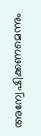അന്വേഷിക്കണമെന്നും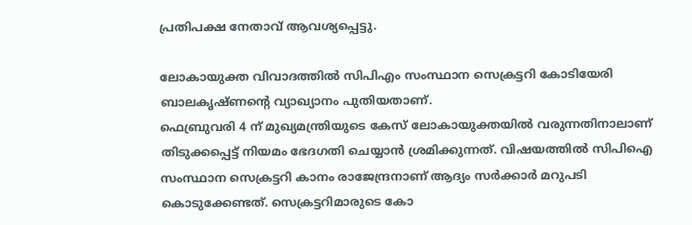പ്രതിപക്ഷ നേതാവ് ആവശ്യപ്പെട്ടു.

ലോകായുക്ത വിവാദത്തിൽ സിപിഎം സംസ്ഥാന സെക്രട്ടറി കോടിയേരി ബാലകൃഷ്ണന്റെ വ്യാഖ്യാനം പുതിയതാണ്.
ഫെബ്രുവരി 4 ന് മുഖ്യമന്ത്രിയുടെ കേസ് ലോകായുക്തയിൽ വരുന്നതിനാലാണ് തിടുക്കപ്പെട്ട് നിയമം ഭേദഗതി ചെയ്യാൻ ശ്രമിക്കുന്നത്. വിഷയത്തിൽ സിപിഐ സംസ്ഥാന സെക്രട്ടറി കാനം രാജേന്ദ്രനാണ് ആദ്യം സർക്കാർ മറുപടി കൊടുക്കേണ്ടത്. സെക്രട്ടറിമാരുടെ കോ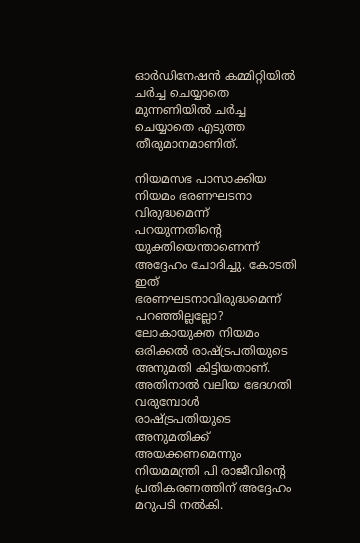ഓർഡിനേഷൻ കമ്മിറ്റിയിൽ ചർച്ച ചെയ്യാതെ മുന്നണിയിൽ ചർച്ച ചെയ്യാതെ എടുത്ത തീരുമാനമാണിത്.

നിയമസഭ പാസാക്കിയ നിയമം ഭരണഘടനാ വിരുദ്ധമെന്ന് പറയുന്നതിന്റെ യുക്തിയെന്താണെന്ന് അദ്ദേഹം ചോദിച്ചു. കോടതി ഇത് ഭരണഘടനാവിരുദ്ധമെന്ന് പറഞ്ഞില്ലല്ലോ? ലോകായുക്ത നിയമം ഒരിക്കൽ രാഷ്ട്രപതിയുടെ അനുമതി കിട്ടിയതാണ്. അതിനാൽ വലിയ ഭേദഗതി വരുമ്പോൾ രാഷ്ട്രപതിയുടെ അനുമതിക്ക് അയക്കണമെന്നും നിയമമന്ത്രി പി രാജീവിന്റെ പ്രതികരണത്തിന് അദ്ദേഹം മറുപടി നൽകി.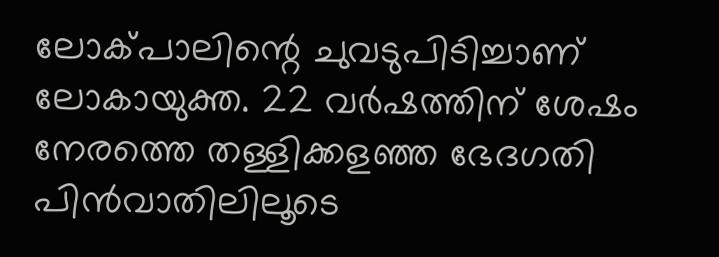ലോക്‌പാലിന്റെ ചുവടുപിടിച്ചാണ് ലോകായുക്ത. 22 വർഷത്തിന് ശേഷം നേരത്തെ തള്ളിക്കളഞ്ഞ ഭേദഗതി പിൻവാതിലിലൂടെ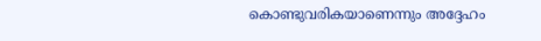കൊണ്ടുവരികയാണെന്നും അദ്ദേഹം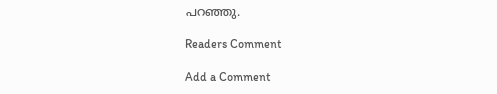പറഞ്ഞു.

Readers Comment

Add a Comment